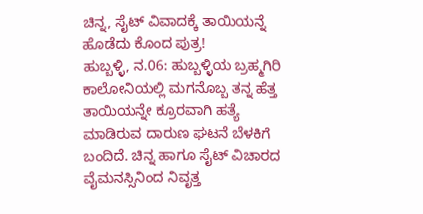ಚಿನ್ನ, ಸೈಟ್ ವಿವಾದಕ್ಕೆ ತಾಯಿಯನ್ನೆ ಹೊಡೆದು ಕೊಂದ ಪುತ್ರ!
ಹುಬ್ಬಳ್ಳಿ, ನ.06: ಹುಬ್ಬಳ್ಳಿಯ ಬ್ರಹ್ಮಗಿರಿ ಕಾಲೋನಿಯಲ್ಲಿ ಮಗನೊಬ್ಬ ತನ್ನ ಹೆತ್ತ ತಾಯಿಯನ್ನೇ ಕ್ರೂರವಾಗಿ ಹತ್ಯೆ ಮಾಡಿರುವ ದಾರುಣ ಘಟನೆ ಬೆಳಕಿಗೆ ಬಂದಿದೆ. ಚಿನ್ನ ಹಾಗೂ ಸೈಟ್ ವಿಚಾರದ ವೈಮನಸ್ಸಿನಿಂದ ನಿವೃತ್ತ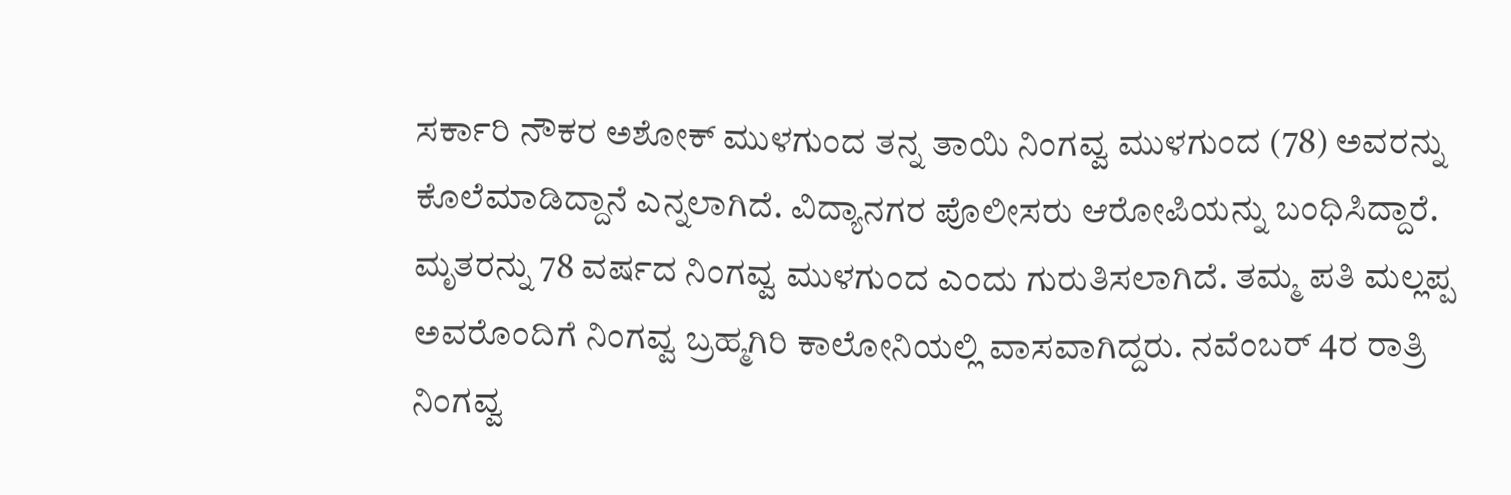ಸರ್ಕಾರಿ ನೌಕರ ಅಶೋಕ್ ಮುಳಗುಂದ ತನ್ನ ತಾಯಿ ನಿಂಗವ್ವ ಮುಳಗುಂದ (78) ಅವರನ್ನು ಕೊಲೆಮಾಡಿದ್ದಾನೆ ಎನ್ನಲಾಗಿದೆ. ವಿದ್ಯಾನಗರ ಪೊಲೀಸರು ಆರೋಪಿಯನ್ನು ಬಂಧಿಸಿದ್ದಾರೆ.
ಮೃತರನ್ನು 78 ವರ್ಷದ ನಿಂಗವ್ವ ಮುಳಗುಂದ ಎಂದು ಗುರುತಿಸಲಾಗಿದೆ. ತಮ್ಮ ಪತಿ ಮಲ್ಲಪ್ಪ ಅವರೊಂದಿಗೆ ನಿಂಗವ್ವ ಬ್ರಹ್ಮಗಿರಿ ಕಾಲೋನಿಯಲ್ಲಿ ವಾಸವಾಗಿದ್ದರು. ನವೆಂಬರ್ 4ರ ರಾತ್ರಿ ನಿಂಗವ್ವ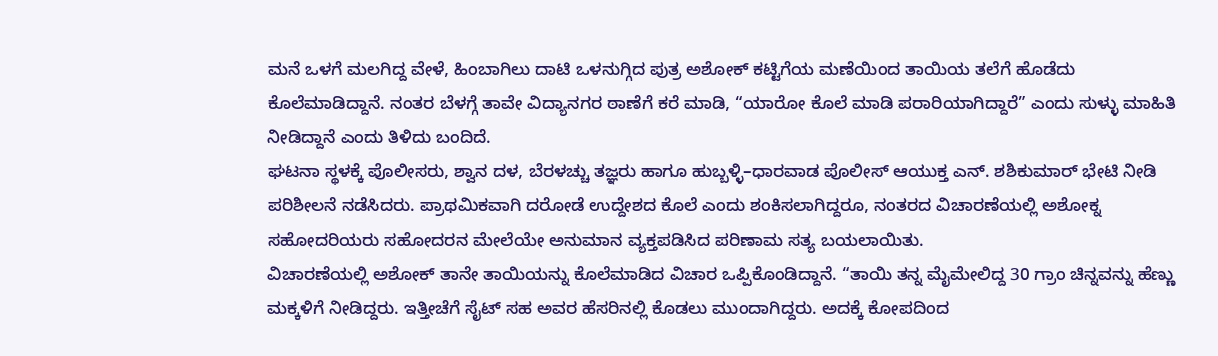ಮನೆ ಒಳಗೆ ಮಲಗಿದ್ದ ವೇಳೆ, ಹಿಂಬಾಗಿಲು ದಾಟಿ ಒಳನುಗ್ಗಿದ ಪುತ್ರ ಅಶೋಕ್ ಕಟ್ಟಿಗೆಯ ಮಣೆಯಿಂದ ತಾಯಿಯ ತಲೆಗೆ ಹೊಡೆದು ಕೊಲೆಮಾಡಿದ್ದಾನೆ. ನಂತರ ಬೆಳಗ್ಗೆ ತಾವೇ ವಿದ್ಯಾನಗರ ಠಾಣೆಗೆ ಕರೆ ಮಾಡಿ, “ಯಾರೋ ಕೊಲೆ ಮಾಡಿ ಪರಾರಿಯಾಗಿದ್ದಾರೆ” ಎಂದು ಸುಳ್ಳು ಮಾಹಿತಿ ನೀಡಿದ್ದಾನೆ ಎಂದು ತಿಳಿದು ಬಂದಿದೆ.
ಘಟನಾ ಸ್ಥಳಕ್ಕೆ ಪೊಲೀಸರು, ಶ್ವಾನ ದಳ, ಬೆರಳಚ್ಚು ತಜ್ಞರು ಹಾಗೂ ಹುಬ್ಬಳ್ಳಿ–ಧಾರವಾಡ ಪೊಲೀಸ್ ಆಯುಕ್ತ ಎನ್. ಶಶಿಕುಮಾರ್ ಭೇಟಿ ನೀಡಿ ಪರಿಶೀಲನೆ ನಡೆಸಿದರು. ಪ್ರಾಥಮಿಕವಾಗಿ ದರೋಡೆ ಉದ್ದೇಶದ ಕೊಲೆ ಎಂದು ಶಂಕಿಸಲಾಗಿದ್ದರೂ, ನಂತರದ ವಿಚಾರಣೆಯಲ್ಲಿ ಅಶೋಕ್ನ ಸಹೋದರಿಯರು ಸಹೋದರನ ಮೇಲೆಯೇ ಅನುಮಾನ ವ್ಯಕ್ತಪಡಿಸಿದ ಪರಿಣಾಮ ಸತ್ಯ ಬಯಲಾಯಿತು.
ವಿಚಾರಣೆಯಲ್ಲಿ ಅಶೋಕ್ ತಾನೇ ತಾಯಿಯನ್ನು ಕೊಲೆಮಾಡಿದ ವಿಚಾರ ಒಪ್ಪಿಕೊಂಡಿದ್ದಾನೆ. “ತಾಯಿ ತನ್ನ ಮೈಮೇಲಿದ್ದ 30 ಗ್ರಾಂ ಚಿನ್ನವನ್ನು ಹೆಣ್ಣು ಮಕ್ಕಳಿಗೆ ನೀಡಿದ್ದರು. ಇತ್ತೀಚೆಗೆ ಸೈಟ್ ಸಹ ಅವರ ಹೆಸರಿನಲ್ಲಿ ಕೊಡಲು ಮುಂದಾಗಿದ್ದರು. ಅದಕ್ಕೆ ಕೋಪದಿಂದ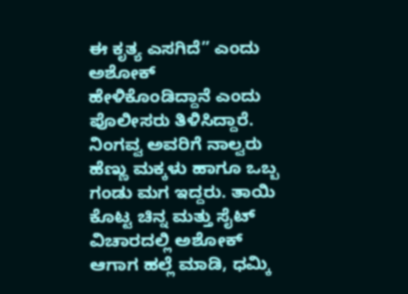ಈ ಕೃತ್ಯ ಎಸಗಿದೆ” ಎಂದು ಅಶೋಕ್ ಹೇಳಿಕೊಂಡಿದ್ದಾನೆ ಎಂದು ಪೊಲೀಸರು ತಿಳಿಸಿದ್ದಾರೆ.
ನಿಂಗವ್ವ ಅವರಿಗೆ ನಾಲ್ವರು ಹೆಣ್ಣು ಮಕ್ಕಳು ಹಾಗೂ ಒಬ್ಬ ಗಂಡು ಮಗ ಇದ್ದರು. ತಾಯಿ ಕೊಟ್ಟ ಚಿನ್ನ ಮತ್ತು ಸೈಟ್ ವಿಚಾರದಲ್ಲಿ ಅಶೋಕ್ ಆಗಾಗ ಹಲ್ಲೆ ಮಾಡಿ, ಧಮ್ಕಿ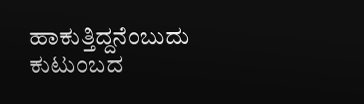ಹಾಕುತ್ತಿದ್ದನೆಂಬುದು ಕುಟುಂಬದ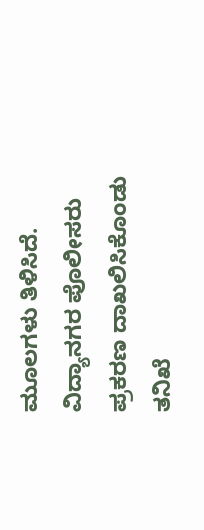ಮೂಲಗಳು ತಿಳಿಸಿದೆ. ವಿದ್ಯಾನಗರ ಪೊಲೀಸರು ಪ್ರಕರಣ ದಾಖಲಿಸಿಕೊಂಡು ತನಿಖೆ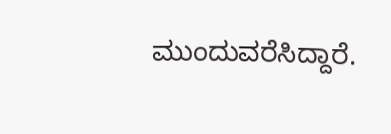ಮುಂದುವರೆಸಿದ್ದಾರೆ.